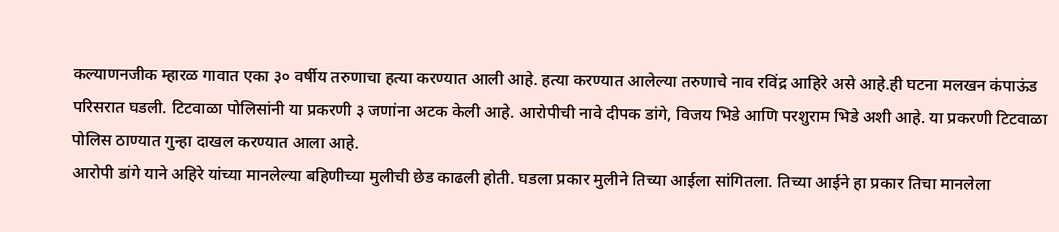कल्याणनजीक म्हारळ गावात एका ३० वर्षीय तरुणाचा हत्या करण्यात आली आहे. हत्या करण्यात आलेल्या तरुणाचे नाव रविंद्र आहिरे असे आहे.ही घटना मलखन कंपाऊंड परिसरात घडली. टिटवाळा पोलिसांनी या प्रकरणी ३ जणांना अटक केली आहे. आरोपीची नावे दीपक डांगे, विजय भिडे आणि परशुराम भिडे अशी आहे. या प्रकरणी टिटवाळा पोलिस ठाण्यात गुन्हा दाखल करण्यात आला आहे.
आरोपी डांगे याने अहिरे यांच्या मानलेल्या बहिणीच्या मुलीची छेड काढली होती. घडला प्रकार मुलीने तिच्या आईला सांगितला. तिच्या आईने हा प्रकार तिचा मानलेला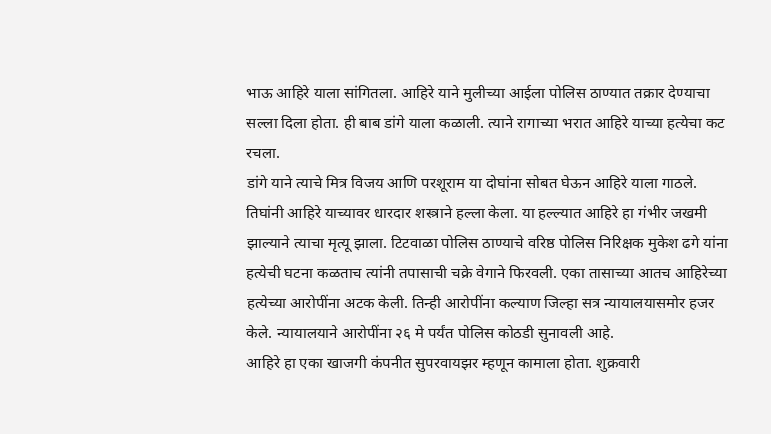भाऊ आहिरे याला सांगितला. आहिरे याने मुलीच्या आईला पोलिस ठाण्यात तक्रार देण्याचा सल्ला दिला होता. ही बाब डांगे याला कळाली. त्याने रागाच्या भरात आहिरे याच्या हत्येचा कट रचला.
डांगे याने त्याचे मित्र विजय आणि परशूराम या दोघांना सोबत घेऊन आहिरे याला गाठले. तिघांनी आहिरे याच्यावर धारदार शस्त्राने हल्ला केला. या हल्ल्यात आहिरे हा गंभीर जखमी झाल्याने त्याचा मृत्यू झाला. टिटवाळा पोलिस ठाण्याचे वरिष्ठ पोलिस निरिक्षक मुकेश ढगे यांना हत्येची घटना कळताच त्यांनी तपासाची चक्रे वेगाने फिरवली. एका तासाच्या आतच आहिरेच्या हत्येच्या आरोपींना अटक केली. तिन्ही आरोपींना कल्याण जिल्हा सत्र न्यायालयासमोर हजर केले. न्यायालयाने आरोपींना २६ मे पर्यंत पोलिस कोठडी सुनावली आहे.
आहिरे हा एका खाजगी कंपनीत सुपरवायझर म्हणून कामाला होता. शुक्रवारी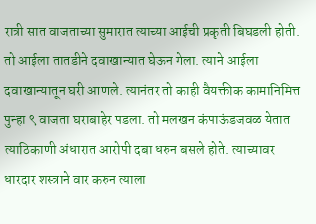रात्री सात वाजताच्या सुमारात त्याच्या आईची प्रकृती बिघडली होती. तो आईला तातडीने दवाखान्यात घेऊन गेला. त्याने आईला दवाखान्यातून घरी आणले. त्यानंतर तो काही वैयक्तीक कामानिमित्त पुन्हा ९ वाजता घराबाहेर पडला. तो मलखन कंपाऊंडजवळ येतात त्याठिकाणी अंधारात आरोपी दबा धरुन बसले होते. त्याच्यावर धारदार शस्त्राने वार करुन त्याला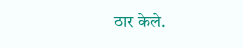ठार केले.